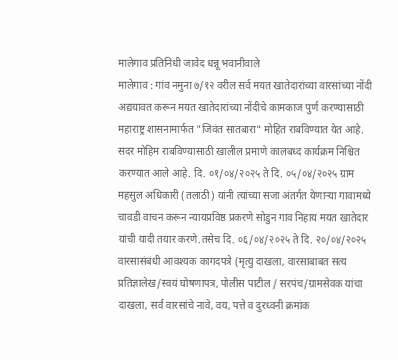मालेगाव प्रतिनिधी जावेद धन्नू भवानीवाले
मालेगाव : गांव नमुना ७/१२ वरील सर्व मयत खातेदारांच्या वारसांच्या नोंदी अद्ययावत करून मयत खातेदारांच्या नोंदीचे कामकाज पुर्ण करण्यासाठी महाराष्ट्र शासनामार्फत "जिवंत सातबारा" मोहित राबविण्यात येत आहे.
सदर मोहिम राबविण्यासाठी खालील प्रमाणे कालबध्द कार्यक्रम निश्चित करण्यात आले आहे. दि. ०१/०४/२०२५ ते दि. ०५/०४/२०२५ ग्राम महसुल अधिकारी (तलाठी) यांनी त्यांच्या सजा अंतर्गत येणाऱ्या गावामध्ये चावडी वाचन करून न्यायप्रविष्ठ प्रकरणे सोडुन गाव निहाय मयत खातेदार यांची यादी तयार करणे.तसेच दि. ०६/०४/२०२५ ते दि. २०/०४/२०२५ वारसासंबंधी आवश्यक कागदपत्रे (मृत्यु दाखला, वारसाबाबत सत्य प्रतिज्ञालेख/स्वयं घोषणापत्र, पोलीस पाटील / सरपंच/ग्रामसेवक यांचा दाखला, सर्व वारसांचे नावे, वय, पत्ते व दुरध्वनी क्रमांक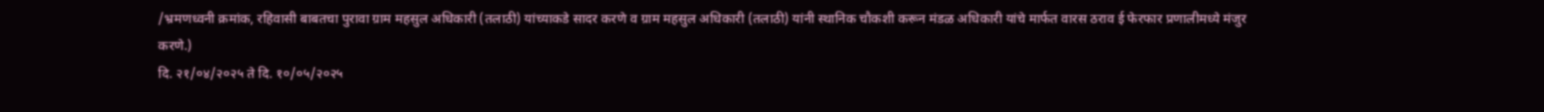/भ्रमणध्वनी क्रमांक, रहिवासी बाबतचा पुरावा ग्राम महसुल अधिकारी (तलाठी) यांच्याकडे सादर करणे व ग्राम महसुल अधिकारी (तलाठी) यांनी स्थानिक चौकशी करून मंडळ अधिकारी यांचे मार्फत वारस ठराव ई फेरफार प्रणालीमध्ये मंजुर करणे.)
दि. २१/०४/२०२५ ते दि. १०/०५/२०२५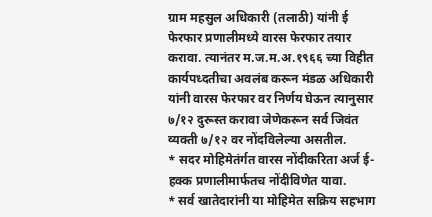ग्राम महसुल अधिकारी (तलाठी) यांनी ई फेरफार प्रणालीमध्ये वारस फेरफार तयार करावा. त्यानंतर म.ज.म.अ.१९६६ च्या विहीत कार्यपध्दतीचा अवलंब करून मंडळ अधिकारी यांनी वारस फेरफार वर निर्णय घेऊन त्यानुसार ७/१२ दुरूस्त करावा जेणेकरून सर्व जिवंत व्यक्ती ७/१२ वर नोंदविलेल्या असतील.
* सदर मोहिमेतंर्गत वारस नोंदीकरिता अर्ज ई-हक्क प्रणालीमार्फतच नोंदीविणेत यावा.
* सर्व खातेदारांनी या मोहिमेत सक्रिय सहभाग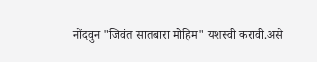नोंदवुन "जिवंत सातबारा मोहिम" यशस्वी करावी.असे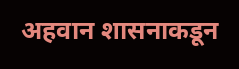अहवान शासनाकडून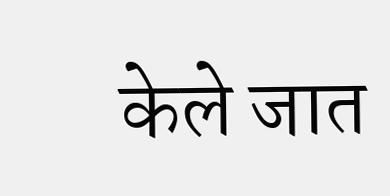केले जात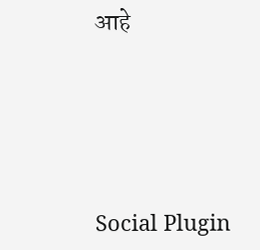आहे





Social Plugin